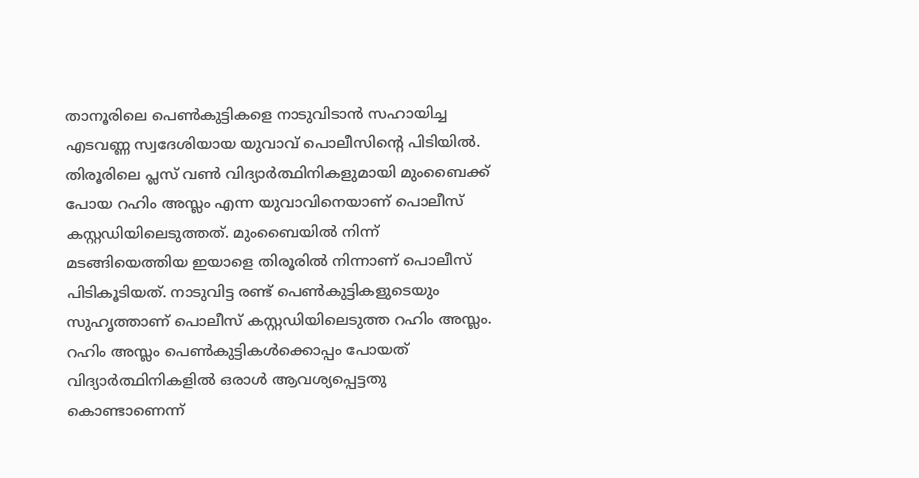താനൂരിലെ പെൺകുട്ടികളെ നാടുവിടാൻ സഹായിച്ച എടവണ്ണ സ്വദേശിയായ യുവാവ് പൊലീസിന്റെ പിടിയിൽ. തിരൂരിലെ പ്ലസ് വൺ വിദ്യാർത്ഥിനികളുമായി മുംബൈക്ക് പോയ റഹിം അസ്ലം എന്ന യുവാവിനെയാണ് പൊലീസ് കസ്റ്റഡിയിലെടുത്തത്. മുംബൈയിൽ നിന്ന് മടങ്ങിയെത്തിയ ഇയാളെ തിരൂരിൽ നിന്നാണ് പൊലീസ് പിടികൂടിയത്. നാടുവിട്ട രണ്ട് പെൺകുട്ടികളുടെയും സുഹൃത്താണ് പൊലീസ് കസ്റ്റഡിയിലെടുത്ത റഹിം അസ്ലം.
റഹിം അസ്ലം പെൺകുട്ടികൾക്കൊപ്പം പോയത് വിദ്യാർത്ഥിനികളിൽ ഒരാൾ ആവശ്യപ്പെട്ടതു കൊണ്ടാണെന്ന്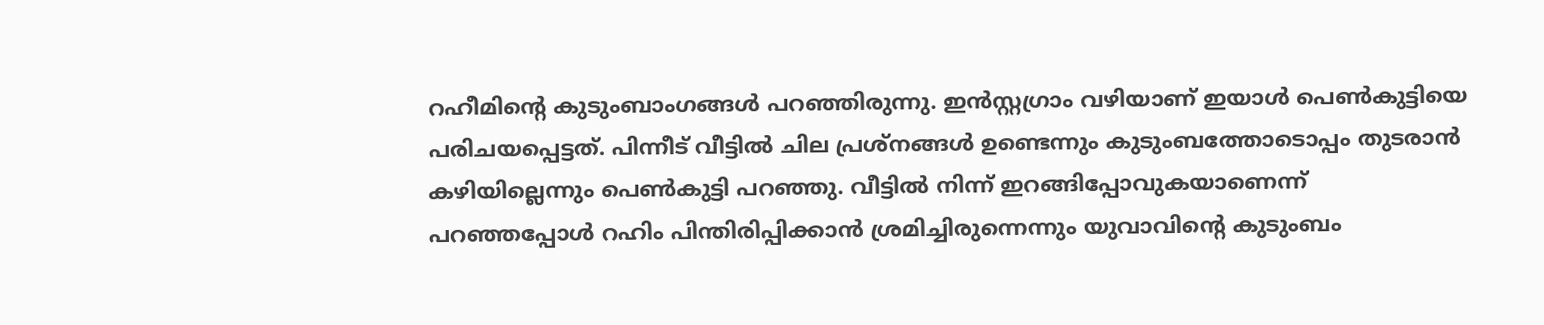റഹീമിന്റെ കുടുംബാംഗങ്ങൾ പറഞ്ഞിരുന്നു. ഇൻസ്റ്റഗ്രാം വഴിയാണ് ഇയാൾ പെൺകുട്ടിയെ പരിചയപ്പെട്ടത്. പിന്നീട് വീട്ടിൽ ചില പ്രശ്നങ്ങൾ ഉണ്ടെന്നും കുടുംബത്തോടൊപ്പം തുടരാൻ കഴിയില്ലെന്നും പെൺകുട്ടി പറഞ്ഞു. വീട്ടിൽ നിന്ന് ഇറങ്ങിപ്പോവുകയാണെന്ന് പറഞ്ഞപ്പോൾ റഹിം പിന്തിരിപ്പിക്കാൻ ശ്രമിച്ചിരുന്നെന്നും യുവാവിന്റെ കുടുംബം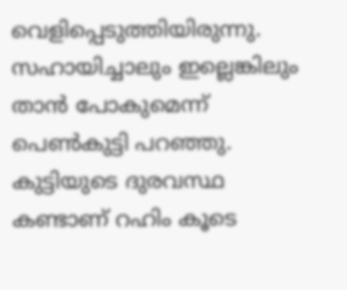വെളിപ്പെടുത്തിയിരുന്നു. സഹായിച്ചാലും ഇല്ലെങ്കിലും താൻ പോകുമെന്ന് പെൺകുട്ടി പറഞ്ഞു. കുട്ടിയുടെ ദുരവസ്ഥ കണ്ടാണ് റഹിം കൂടെ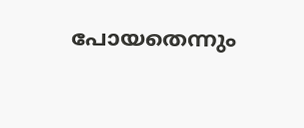പോയതെന്നും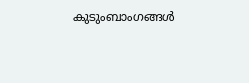കുടുംബാംഗങ്ങൾ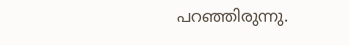പറഞ്ഞിരുന്നു.